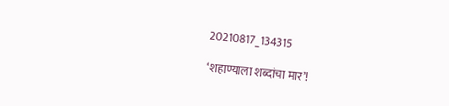20210817_134315

‘शहाण्याला शब्दांचा मार’!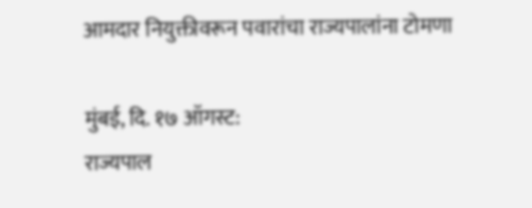आमदार नियुक्तीवरून पवारांचा राज्यपालांना टोमणा

मुंबई, दि. १७ ऑगस्ट:
राज्यपाल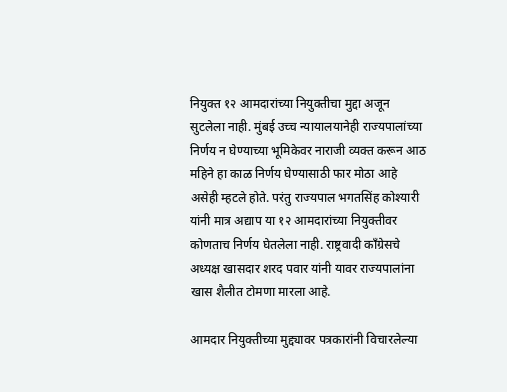नियुक्त १२ आमदारांच्या नियुक्तीचा मुद्दा अजून सुटलेला नाही. मुंबई उच्च न्यायालयानेही राज्यपालांच्या निर्णय न घेण्याच्या भूमिकेवर नाराजी व्यक्त करून आठ महिने हा काळ निर्णय घेण्यासाठी फार मोठा आहे असेही म्हटले होते. परंतु राज्यपाल भगतसिंह कोश्यारी यांनी मात्र अद्याप या १२ आमदारांच्या नियुक्तीवर कोणताच निर्णय घेतलेला नाही. राष्ट्रवादी काँग्रेसचे अध्यक्ष खासदार शरद पवार यांनी यावर राज्यपालांना खास शैलीत टोमणा मारला आहे.

आमदार नियुक्तीच्या मुद्द्यावर पत्रकारांनी विचारलेल्या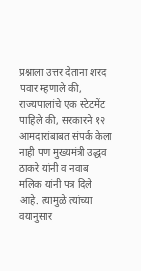प्रश्नाला उत्तर देताना शरद पवार म्हणाले की, राज्यपालांचे एक स्टेटमेंट पाहिले की, सरकारने १२ आमदारांबाबत संपर्क केला नाही पण मुख्यमंत्री उद्धव ठाकरे यांनी व नवाब मलिक यांनी पत्र दिले आहे. त्यामुळे त्यांच्या वयानुसार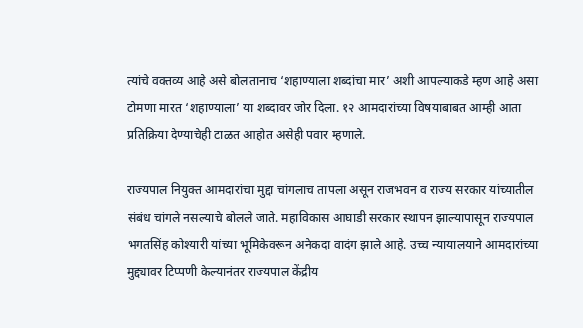त्यांचे वक्तव्य आहे असे बोलतानाच ‘शहाण्याला शब्दांचा मार’ अशी आपल्याकडे म्हण आहे असा टोमणा मारत ‘शहाण्याला’ या शब्दावर जोर दिला. १२ आमदारांच्या विषयाबाबत आम्ही आता प्रतिक्रिया देण्याचेही टाळत आहोत असेही पवार म्हणाले.

राज्यपाल नियुक्त आमदारांचा मुद्दा चांगलाच तापला असून राजभवन व राज्य सरकार यांच्यातील संबंध चांगले नसल्याचे बोलले जाते. महाविकास आघाडी सरकार स्थापन झाल्यापासून राज्यपाल भगतसिंह कोश्यारी यांच्या भूमिकेवरून अनेकदा वादंग झाले आहे. उच्च न्यायालयाने आमदारांच्या मुद्द्यावर टिप्पणी केल्यानंतर राज्यपाल केंद्रीय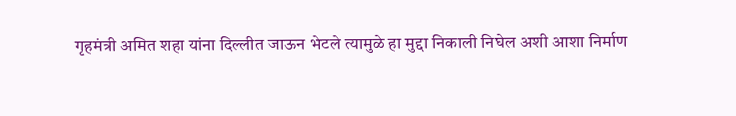गृहमंत्री अमित शहा यांना दिल्लीत जाऊन भेटले त्यामुळे हा मुद्दा निकाली निघेल अशी आशा निर्माण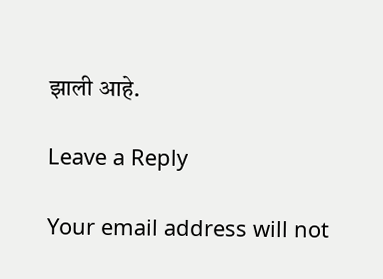झाली आहे.

Leave a Reply

Your email address will not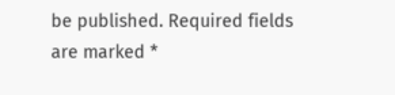be published. Required fields are marked *